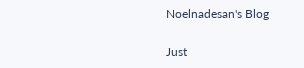Noelnadesan's Blog

Just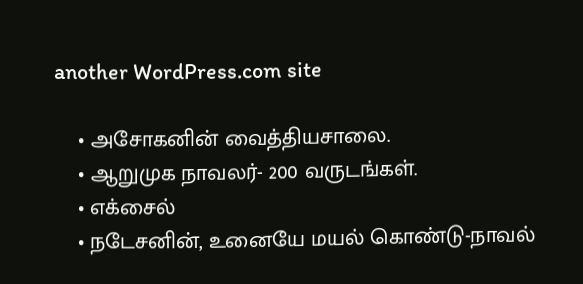another WordPress.com site

    • அசோகனின் வைத்தியசாலை.
    • ஆறுமுக நாவலர்- 200 வருடங்கள்.
    • எக்சைல்
    • நடேசனின், உனையே மயல் கொண்டு-நாவல்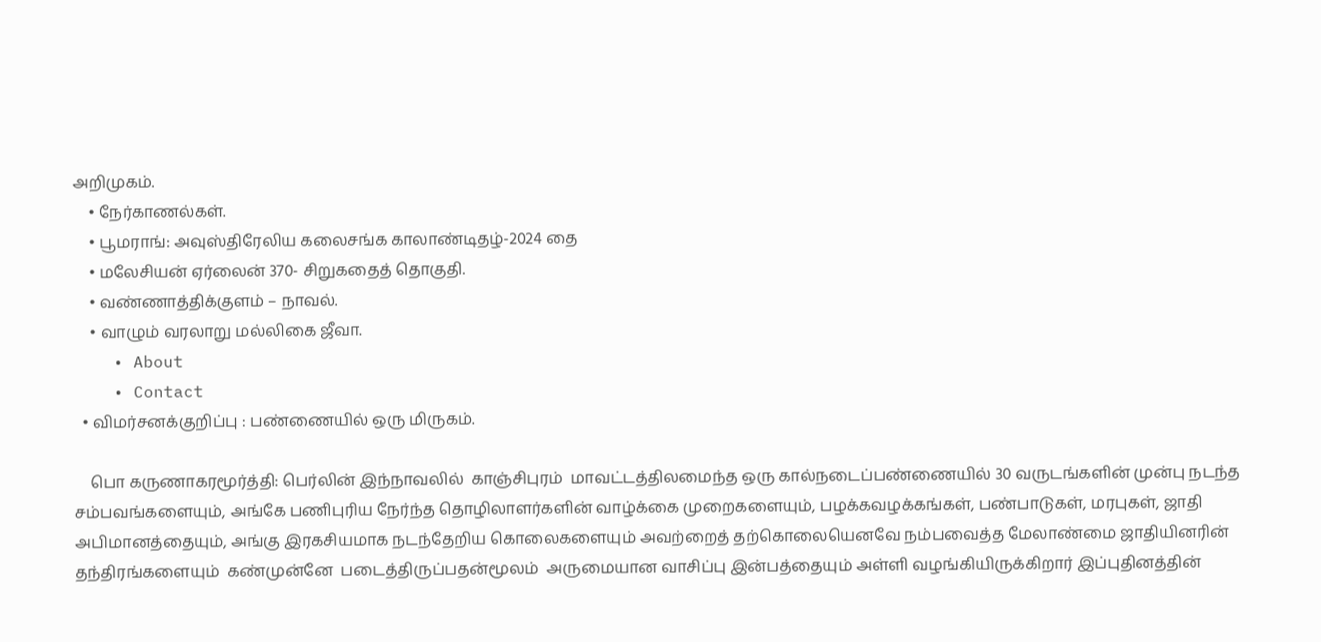அறிமுகம்.
    • நேர்காணல்கள்.
    • பூமராங்: அவுஸ்திரேலிய கலைசங்க காலாண்டிதழ்-2024 தை
    • மலேசியன் ஏர்லைன் 370- சிறுகதைத் தொகுதி.
    • வண்ணாத்திக்குளம் – நாவல்.
    • வாழும் வரலாறு மல்லிகை ஜீவா.
    • About
    • Contact
  • விமர்சனக்குறிப்பு : பண்ணையில் ஒரு மிருகம்.

    பொ கருணாகரமூர்த்தி: பெர்லின் இந்நாவலில்  காஞ்சிபுரம்  மாவட்டத்திலமைந்த ஒரு கால்நடைப்பண்ணையில் 30 வருடங்களின் முன்பு நடந்த  சம்பவங்களையும், அங்கே பணிபுரிய நேர்ந்த தொழிலாளர்களின் வாழ்க்கை முறைகளையும், பழக்கவழக்கங்கள், பண்பாடுகள், மரபுகள், ஜாதி அபிமானத்தையும், அங்கு இரகசியமாக நடந்தேறிய கொலைகளையும் அவற்றைத் தற்கொலையெனவே நம்பவைத்த மேலாண்மை ஜாதியினரின்  தந்திரங்களையும்  கண்முன்னே  படைத்திருப்பதன்மூலம்  அருமையான வாசிப்பு இன்பத்தையும் அள்ளி வழங்கியிருக்கிறார் இப்புதினத்தின்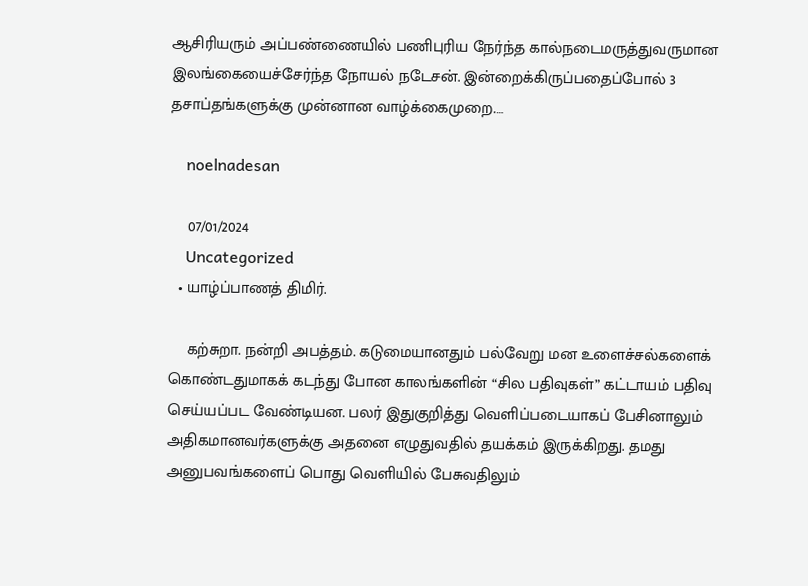ஆசிரியரும் அப்பண்ணையில் பணிபுரிய நேர்ந்த கால்நடைமருத்துவருமான இலங்கையைச்சேர்ந்த நோயல் நடேசன். இன்றைக்கிருப்பதைப்போல் 3 தசாப்தங்களுக்கு முன்னான வாழ்க்கைமுறை.…

    noelnadesan

    07/01/2024
    Uncategorized
  • யாழ்ப்பாணத் திமிர்.

    கற்சுறா. நன்றி அபத்தம். கடுமையானதும் பல்வேறு மன உளைச்சல்களைக் கொண்டதுமாகக் கடந்து போன காலங்களின் “சில பதிவுகள்” கட்டாயம் பதிவு செய்யப்பட வேண்டியன. பலர் இதுகுறித்து வெளிப்படையாகப் பேசினாலும் அதிகமானவர்களுக்கு அதனை எழுதுவதில் தயக்கம் இருக்கிறது. தமது அனுபவங்களைப் பொது வெளியில் பேசுவதிலும்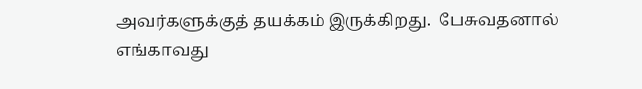அவர்களுக்குத் தயக்கம் இருக்கிறது.  பேசுவதனால் எங்காவது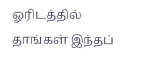ஓரிடத்தில் தாங்கள் இந்தப்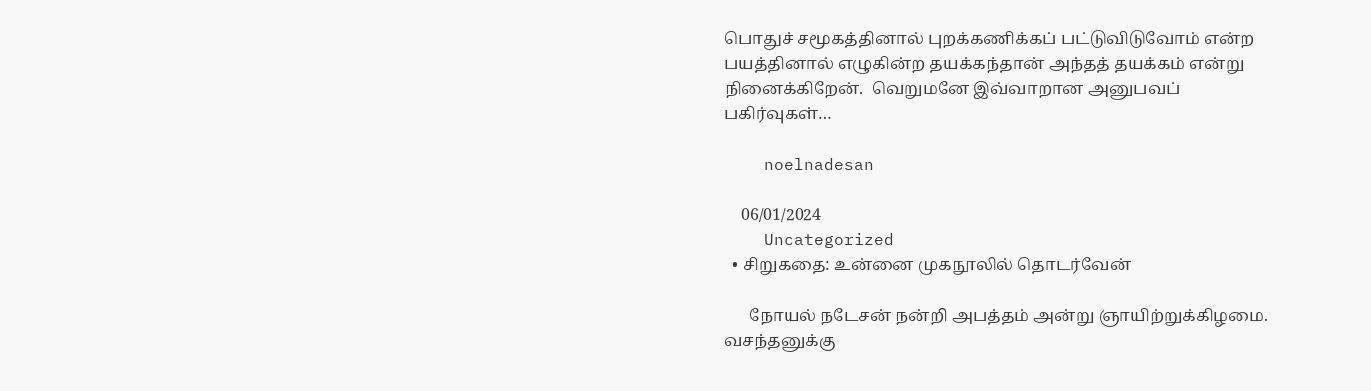பொதுச் சமூகத்தினால் புறக்கணிக்கப் பட்டுவிடுவோம் என்ற பயத்தினால் எழுகின்ற தயக்கந்தான் அந்தத் தயக்கம் என்று நினைக்கிறேன்.  வெறுமனே இவ்வாறான அனுபவப் பகிர்வுகள்…

    noelnadesan

    06/01/2024
    Uncategorized
  • சிறுகதை: உன்னை முகநூலில் தொடர்வேன்

      நோயல் நடேசன் நன்றி அபத்தம் அன்று ஞாயிற்றுக்கிழமை. வசந்தனுக்கு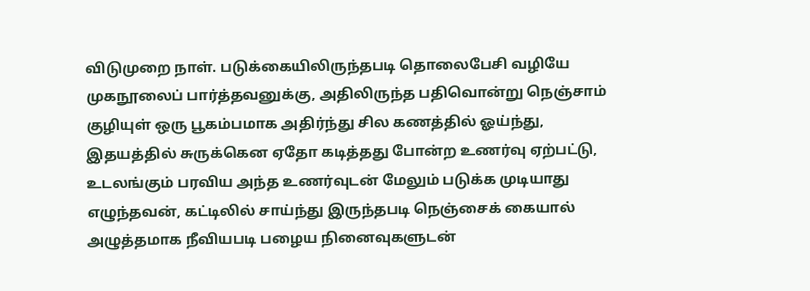விடுமுறை நாள். படுக்கையிலிருந்தபடி தொலைபேசி வழியே முகநூலைப் பார்த்தவனுக்கு, அதிலிருந்த பதிவொன்று நெஞ்சாம் குழியுள் ஒரு பூகம்பமாக அதிர்ந்து சில கணத்தில் ஓய்ந்து, இதயத்தில் சுருக்கென ஏதோ கடித்தது போன்ற உணர்வு ஏற்பட்டு, உடலங்கும் பரவிய அந்த உணர்வுடன் மேலும் படுக்க முடியாது எழுந்தவன், கட்டிலில் சாய்ந்து இருந்தபடி நெஞ்சைக் கையால் அழுத்தமாக நீவியபடி பழைய நினைவுகளுடன்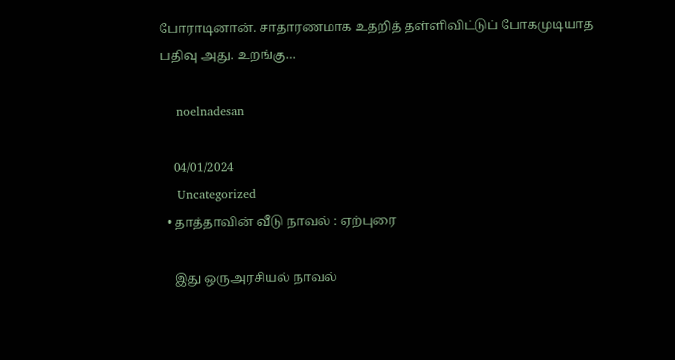போராடினான். சாதாரணமாக உதறித் தள்ளிவிட்டுப் போகமுடியாத பதிவு அது. உறங்கு…

    noelnadesan

    04/01/2024
    Uncategorized
  • தாத்தாவின் வீடு நாவல் : ஏற்புரை

    இது ஒருஅரசியல் நாவல்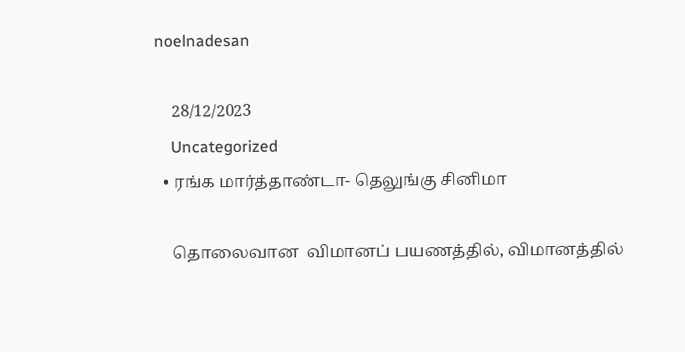noelnadesan

    28/12/2023
    Uncategorized
  • ரங்க மார்த்தாண்டா- தெலுங்கு சினிமா

    தொலைவான  விமானப் பயணத்தில், விமானத்தில்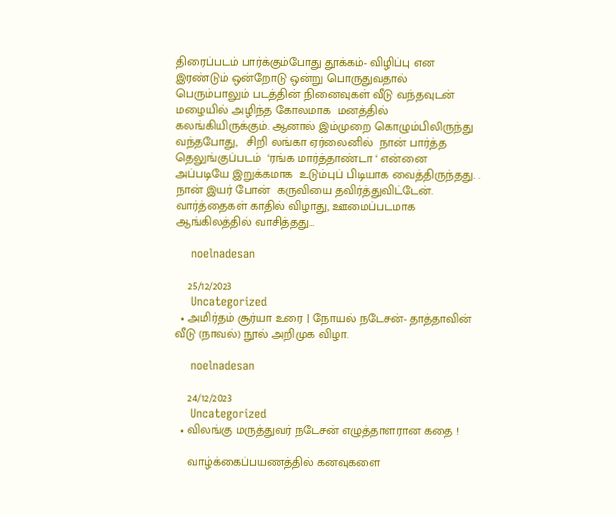திரைப்படம் பார்க்கும்போது தூக்கம்- விழிப்பு என இரண்டும் ஒன்றோடு ஒன்று பொருதுவதால் பெரும்பாலும் படத்தின் நினைவுகள் வீடு வந்தவுடன் மழையில் அழிந்த கோலமாக  மனத்தில் கலங்கியிருக்கும். ஆனால் இம்முறை கொழும்பிலிருந்து வந்தபோது,   சிறி லங்கா ஏர்லைனில்  நான் பார்த்த தெலுங்குப்படம்  ‘ரங்க மார்த்தாண்டா ‘ என்னை அப்படியே இறுக்கமாக  உடும்புப் பிடியாக வைத்திருந்தது. .  நான் இயர் போன்  கருவியை தவிர்த்துவிட்டேன்.   வார்த்தைகள் காதில் விழாது, ஊமைப்படமாக  ஆங்கிலத்தில் வாசித்தது…

    noelnadesan

    25/12/2023
    Uncategorized
  • அமிர்தம் சூர்யா உரை | நோயல் நடேசன்- தாத்தாவின் வீடு (நாவல்) நூல் அறிமுக விழா.

    noelnadesan

    24/12/2023
    Uncategorized
  • விலங்கு மருத்துவர் நடேசன் எழுத்தாளரான கதை !

    வாழ்க்கைப்பயணத்தில் கனவுகளை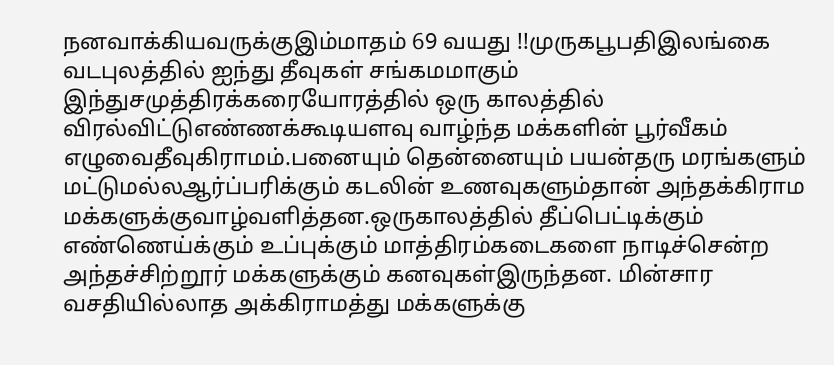நனவாக்கியவருக்குஇம்மாதம் 69 வயது !!முருகபூபதிஇலங்கை வடபுலத்தில் ஐந்து தீவுகள் சங்கமமாகும் இந்துசமுத்திரக்கரையோரத்தில் ஒரு காலத்தில் விரல்விட்டுஎண்ணக்கூடியளவு வாழ்ந்த மக்களின் பூர்வீகம் எழுவைதீவுகிராமம்.பனையும் தென்னையும் பயன்தரு மரங்களும் மட்டுமல்லஆர்ப்பரிக்கும் கடலின் உணவுகளும்தான் அந்தக்கிராம மக்களுக்குவாழ்வளித்தன.ஒருகாலத்தில் தீப்பெட்டிக்கும் எண்ணெய்க்கும் உப்புக்கும் மாத்திரம்கடைகளை நாடிச்சென்ற அந்தச்சிற்றூர் மக்களுக்கும் கனவுகள்இருந்தன. மின்சார வசதியில்லாத அக்கிராமத்து மக்களுக்கு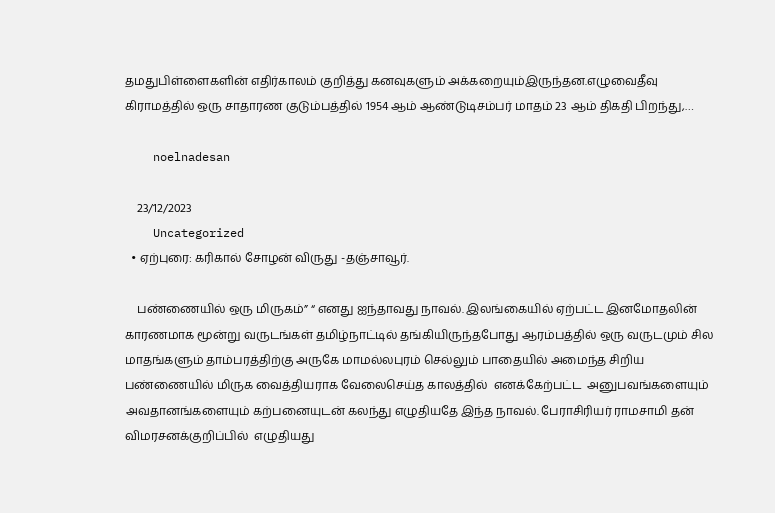தமதுபிள்ளைகளின் எதிர்காலம் குறித்து கனவுகளும் அக்கறையும்இருந்தன.எழுவைதீவு கிராமத்தில் ஒரு சாதாரண குடும்பத்தில் 1954 ஆம் ஆண்டுடிசம்பர் மாதம் 23 ஆம் திகதி பிறந்து,…

    noelnadesan

    23/12/2023
    Uncategorized
  • ஏற்புரை: கரிகால் சோழன் விருது -தஞ்சாவூர்.

    பண்ணையில் ஒரு மிருகம்” “ எனது ஐந்தாவது நாவல். இலங்கையில் ஏற்பட்ட இனமோதலின் காரணமாக மூன்று வருடங்கள் தமிழ்நாட்டில் தங்கியிருந்தபோது ஆரம்பத்தில் ஒரு வருடமும் சில மாதங்களும் தாம்பரத்திற்கு அருகே மாமல்லபுரம் செல்லும் பாதையில் அமைந்த சிறிய பண்ணையில் மிருக வைத்தியராக வேலைசெய்த காலத்தில்  எனக்கேற்பட்ட  அனுபவங்களையும்  அவதானங்களையும் கற்பனையுடன் கலந்து எழுதியதே இந்த நாவல். பேராசிரியர் ராமசாமி தன் விமரசனக்குறிப்பில்  எழுதியது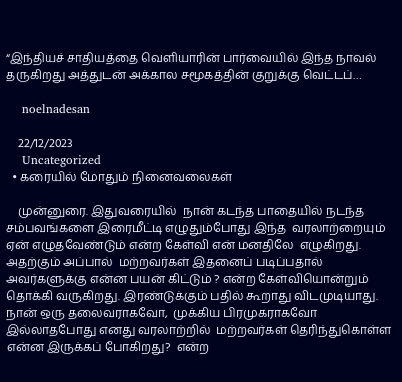“இந்தியச் சாதியத்தை வெளியாரின் பார்வையில் இந்த நாவல்  தருகிறது அத்துடன் அக்கால சமூகத்தின் குறுக்கு வெட்டப்…

    noelnadesan

    22/12/2023
    Uncategorized
  • கரையில் மோதும் நினைவலைகள்

    முன்னுரை. இதுவரையில்  நான் கடந்த பாதையில் நடந்த சம்பவங்களை இரைமீட்டி எழுதும்போது இந்த  வரலாற்றையும்  ஏன் எழுதவேண்டும் என்ற கேள்வி என் மனதிலே  எழுகிறது.  அதற்கும் அப்பால்  மற்றவர்கள் இதனைப் படிப்பதால் அவர்களுக்கு என்ன பயன் கிட்டும் ? என்ற கேள்வியொன்றும்  தொக்கி வருகிறது. இரண்டுக்கும் பதில் கூறாது விடமுடியாது.  நான் ஒரு தலைவராகவோ,  முக்கிய பிரமுகராகவோ இல்லாதபோது எனது வரலாற்றில்  மற்றவர்கள் தெரிந்துகொள்ள என்ன இருக்கப் போகிறது?  என்ற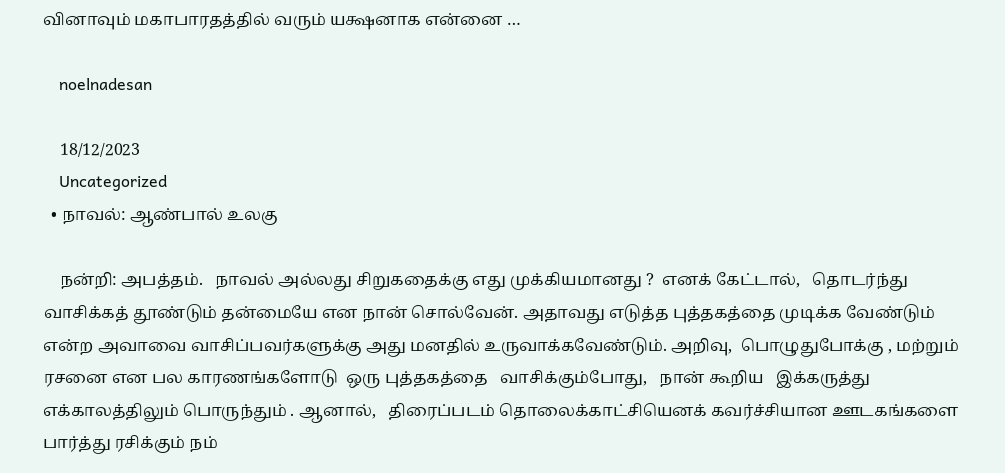வினாவும் மகாபாரதத்தில் வரும் யக்ஷனாக என்னை …

    noelnadesan

    18/12/2023
    Uncategorized
  • நாவல்: ஆண்பால் உலகு

    நன்றி: அபத்தம்.   நாவல் அல்லது சிறுகதைக்கு எது முக்கியமானது ?  எனக் கேட்டால்,   தொடர்ந்து வாசிக்கத் தூண்டும் தன்மையே என நான் சொல்வேன். அதாவது எடுத்த புத்தகத்தை முடிக்க வேண்டும் என்ற அவாவை வாசிப்பவர்களுக்கு அது மனதில் உருவாக்கவேண்டும். அறிவு,  பொழுதுபோக்கு , மற்றும் ரசனை என பல காரணங்களோடு  ஒரு புத்தகத்தை   வாசிக்கும்போது,   நான் கூறிய   இக்கருத்து எக்காலத்திலும் பொருந்தும் . ஆனால்,   திரைப்படம் தொலைக்காட்சியெனக் கவர்ச்சியான ஊடகங்களை பார்த்து ரசிக்கும் நம்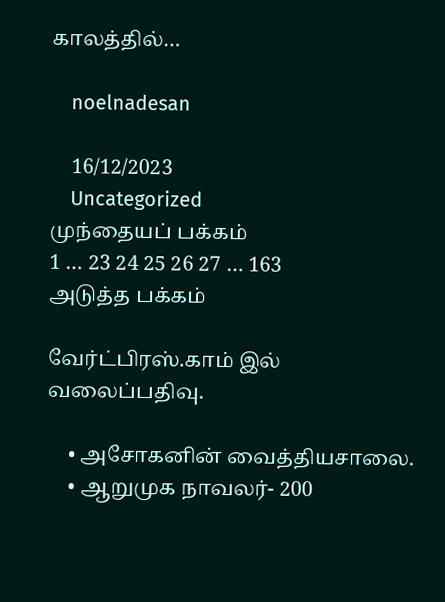காலத்தில்…

    noelnadesan

    16/12/2023
    Uncategorized
முந்தையப் பக்கம்
1 … 23 24 25 26 27 … 163
அடுத்த பக்கம்

வேர்ட்பிரஸ்.காம் இல் வலைப்பதிவு.

    • அசோகனின் வைத்தியசாலை.
    • ஆறுமுக நாவலர்- 200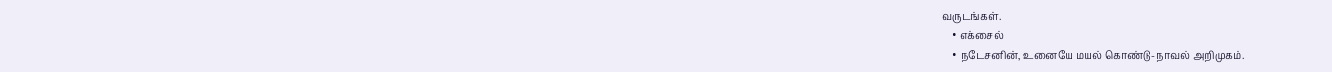வருடங்கள்.
    • எக்சைல்
    • நடேசனின், உனையே மயல் கொண்டு-நாவல் அறிமுகம்.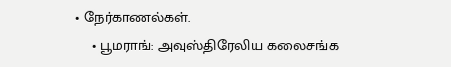• நேர்காணல்கள்.
    • பூமராங்: அவுஸ்திரேலிய கலைசங்க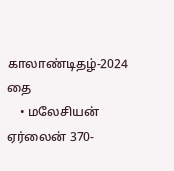காலாண்டிதழ்-2024 தை
    • மலேசியன் ஏர்லைன் 370-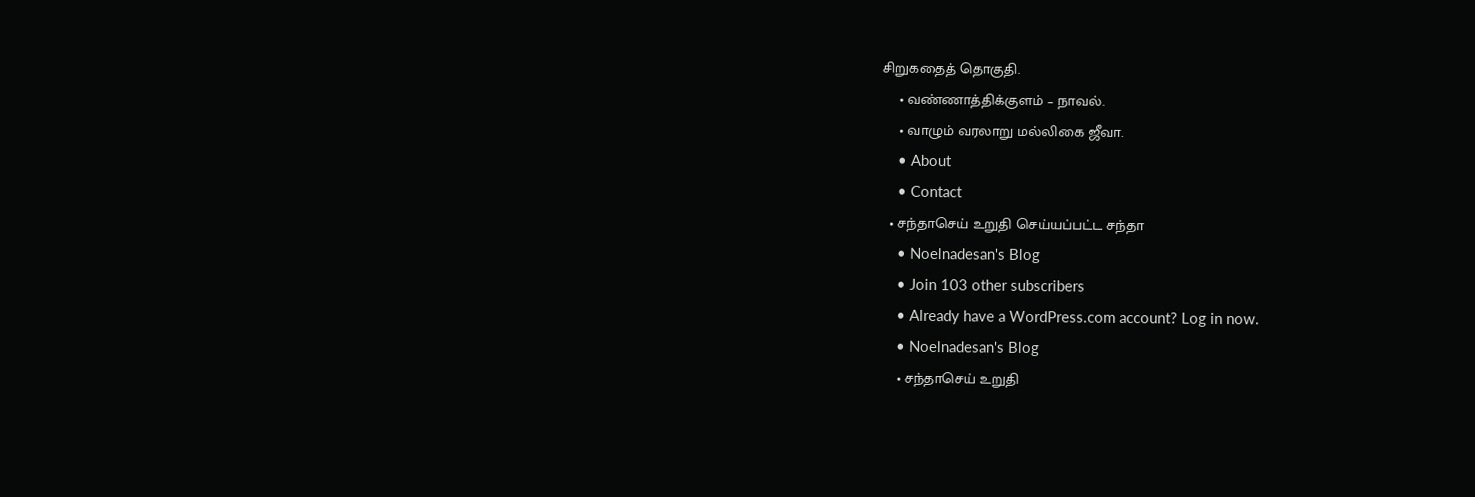சிறுகதைத் தொகுதி.
    • வண்ணாத்திக்குளம் – நாவல்.
    • வாழும் வரலாறு மல்லிகை ஜீவா.
    • About
    • Contact
  • சந்தாசெய் உறுதி செய்யப்பட்ட சந்தா
    • Noelnadesan's Blog
    • Join 103 other subscribers
    • Already have a WordPress.com account? Log in now.
    • Noelnadesan's Blog
    • சந்தாசெய் உறுதி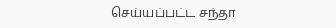செய்யப்பட்ட சந்தா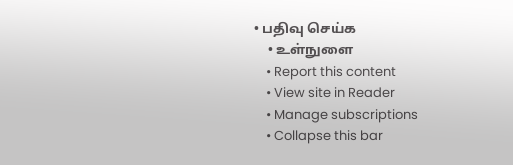• பதிவு செய்க
    • உள்நுளை
    • Report this content
    • View site in Reader
    • Manage subscriptions
    • Collapse this bar